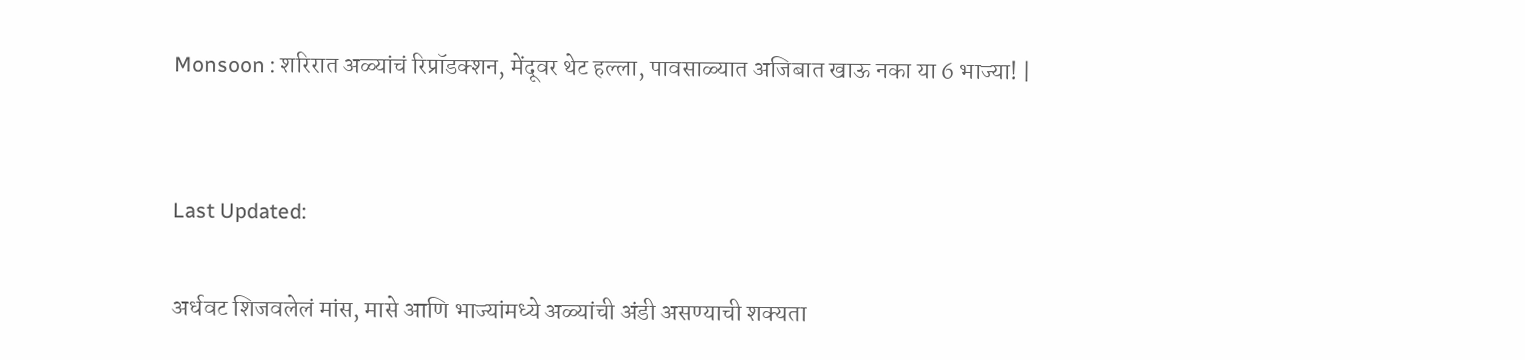Monsoon : शरिरात अळ्यांचं रिप्रॉडक्शन, मेंदूवर थेट हल्ला, पावसाळ्यात अजिबात खाऊ नका या 6 भाज्या! |


Last Updated:

अर्धवट शिजवलेलं मांस, मासे आणि भाज्यांमध्ये अळ्यांची अंडी असण्याची शक्यता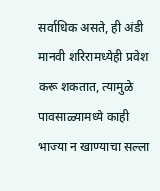सर्वाधिक असते, ही अंडी मानवी शरिरामध्येही प्रवेश करू शकतात, त्यामुळे पावसाळ्यामध्ये काही भाज्या न खाण्याचा सल्ला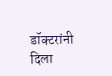डॉक्टरांनी दिला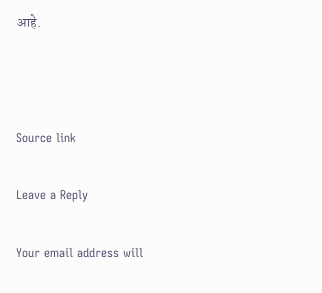आहे.



Source link

Leave a Reply

Your email address will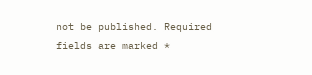not be published. Required fields are marked *